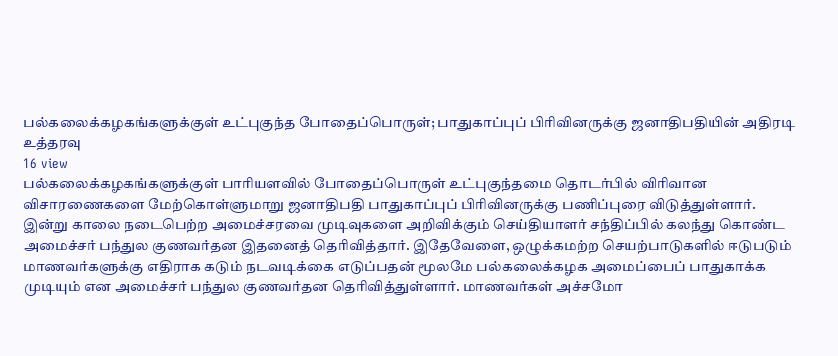பல்கலைக்கழகங்களுக்குள் உட்புகுந்த போதைப்பொருள்; பாதுகாப்புப் பிரிவினருக்கு ஜனாதிபதியின் அதிரடி உத்தரவு
16 view
பல்கலைக்கழகங்களுக்குள் பாரியளவில் போதைப்பொருள் உட்புகுந்தமை தொடர்பில் விரிவான விசாரணைகளை மேற்கொள்ளுமாறு ஜனாதிபதி பாதுகாப்புப் பிரிவினருக்கு பணிப்புரை விடுத்துள்ளார். இன்று காலை நடைபெற்ற அமைச்சரவை முடிவுகளை அறிவிக்கும் செய்தியாளர் சந்திப்பில் கலந்து கொண்ட அமைச்சர் பந்துல குணவர்தன இதனைத் தெரிவித்தார். இதேவேளை, ஒழுக்கமற்ற செயற்பாடுகளில் ஈடுபடும் மாணவர்களுக்கு எதிராக கடும் நடவடிக்கை எடுப்பதன் மூலமே பல்கலைக்கழக அமைப்பைப் பாதுகாக்க முடியும் என அமைச்சர் பந்துல குணவர்தன தெரிவித்துள்ளார். மாணவர்கள் அச்சமோ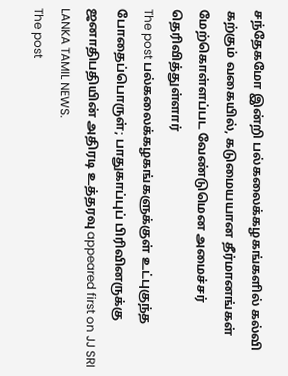சந்தேகமோ இன்றி பல்கலைக்கழகங்களில் கல்வி கற்கும் வகையில், கடுமையயான தீர்மானங்கள் மேற்கொள்ளப்பட வேண்டுமென அமைச்சர் தெரிவித்துள்ளார்
The post பல்கலைக்கழகங்களுக்குள் உட்புகுந்த போதைப்பொருள்; பாதுகாப்புப் பிரிவினருக்கு ஜனாதிபதியின் அதிரடி உத்தரவு appeared first on JJ SRI LANKA TAMIL NEWS.
The post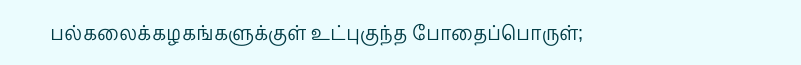பல்கலைக்கழகங்களுக்குள் உட்புகுந்த போதைப்பொருள்;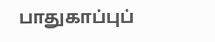பாதுகாப்புப்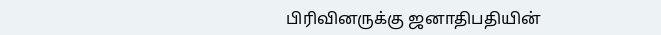பிரிவினருக்கு ஜனாதிபதியின்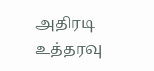அதிரடி உத்தரவு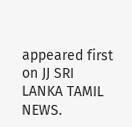appeared first on JJ SRI LANKA TAMIL NEWS.